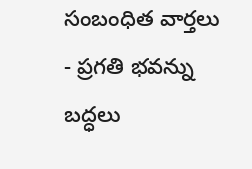సంబంధిత వార్తలు
- ప్రగతి భవన్ను బద్ధలు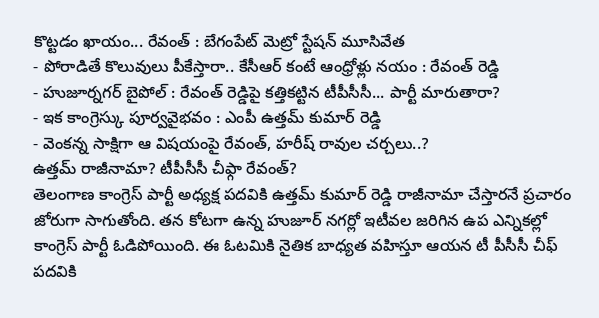కొట్టడం ఖాయం... రేవంత్ : బేగంపేట్ మెట్రో స్టేషన్ మూసివేత
- పోరాడితే కొలువులు పీకేస్తారా.. కేసీఆర్ కంటే ఆంధ్రోళ్లు నయం : రేవంత్ రెడ్డి
- హుజూర్నగర్ బైపోల్ : రేవంత్ రెడ్డిపై కత్తికట్టిన టీపీసీసీ... పార్టీ మారుతారా?
- ఇక కాంగ్రెస్కు పూర్వవైభవం : ఎంపీ ఉత్తమ్ కుమార్ రెడ్డి
- వెంకన్న సాక్షిగా ఆ విషయంపై రేవంత్, హరీష్ రావుల చర్చలు..?
ఉత్తమ్ రాజీనామా? టీపీసీసీ చీఫ్గా రేవంత్?
తెలంగాణ కాంగ్రెస్ పార్టీ అధ్యక్ష పదవికి ఉత్తమ్ కుమార్ రెడ్డి రాజీనామా చేస్తారనే ప్రచారం జోరుగా సాగుతోంది. తన కోటగా ఉన్న హుజూర్ నగర్లో ఇటీవల జరిగిన ఉప ఎన్నికల్లో కాంగ్రెస్ పార్టీ ఓడిపోయింది. ఈ ఓటమికి నైతిక బాధ్యత వహిస్తూ ఆయన టీ పీసీసీ చీఫ్ పదవికి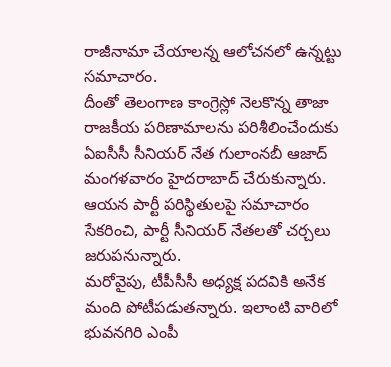రాజీనామా చేయాలన్న ఆలోచనలో ఉన్నట్టు సమాచారం.
దీంతో తెలంగాణ కాంగ్రెస్లో నెలకొన్న తాజా రాజకీయ పరిణామాలను పరిశీలించేందుకు ఏఐసీసీ సీనియర్ నేత గులాంనబీ ఆజాద్ మంగళవారం హైదరాబాద్ చేరుకున్నారు. ఆయన పార్టీ పరిస్థితులపై సమాచారం సేకరించి, పార్టీ సీనియర్ నేతలతో చర్చలు జరుపనున్నారు.
మరోవైపు, టీపీసీసీ అధ్యక్ష పదవికి అనేక మంది పోటీపడుతన్నారు. ఇలాంటి వారిలో భువనగిరి ఎంపీ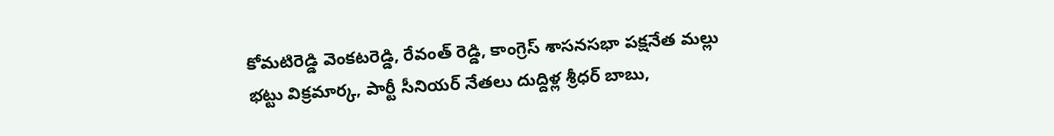కోమటిరెడ్డి వెంకటరెడ్డి, రేవంత్ రెడ్డి, కాంగ్రెస్ శాసనసభా పక్షనేత మల్లు భట్టు విక్రమార్క, పార్టీ సీనియర్ నేతలు దుద్దిళ్ల శ్రీధర్ బాబు,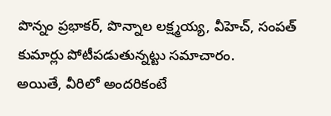పొన్నం ప్రభాకర్, పొన్నాల లక్ష్మయ్య, వీహెచ్, సంపత్ కుమార్లు పోటీపడుతున్నట్టు సమాచారం.
అయితే, వీరిలో అందరికంటే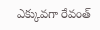ఎక్కువగా రేవంత్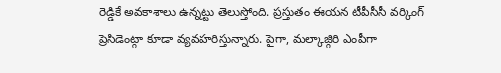రెడ్డికే అవకాశాలు ఉన్నట్టు తెలుస్తోంది. ప్రస్తుతం ఈయన టీపీసీసీ వర్కింగ్ ప్రెసిడెంట్గా కూడా వ్యవహరిస్తున్నారు. పైగా, మల్కాజ్గిరి ఎంపీగా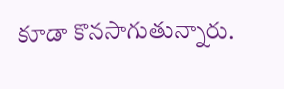కూడా కొనసాగుతున్నారు.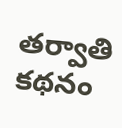తర్వాతి కథనం